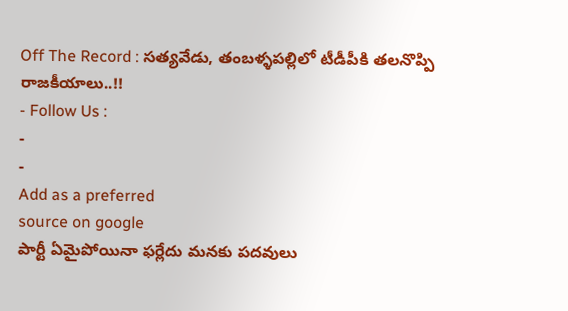Off The Record : సత్యవేడు, తంబళ్ళపల్లిలో టీడీపీకి తలనొప్పి రాజకీయాలు..!!
- Follow Us :
-
-
Add as a preferred
source on google
పార్టీ ఏమైపోయినా ఫర్లేదు మనకు పదవులు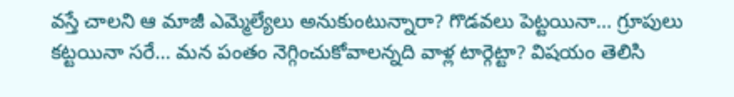వస్తే చాలని ఆ మాజీ ఎమ్మెల్యేలు అనుకుంటున్నారా? గొడవలు పెట్టయినా… గ్రూపులు కట్టయినా సరే… మన పంతం నెగ్గించుకోవాలన్నది వాళ్ల టార్గెట్టా? విషయం తెలిసి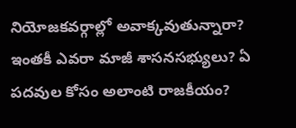నియోజకవర్గాల్లో అవాక్కవుతున్నారా? ఇంతకీ ఎవరా మాజీ శాసనసభ్యులు? ఏ పదవుల కోసం అలాంటి రాజకీయం?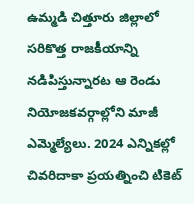ఉమ్మడి చిత్తూరు జిల్లాలో సరికొత్త రాజకీయాన్ని నడిపిస్తున్నారట ఆ రెండు నియోజకవర్గాల్లోని మాజీ ఎమ్మెల్యేలు. 2024 ఎన్నికల్లో చివరిదాకా ప్రయత్నించి టికెట్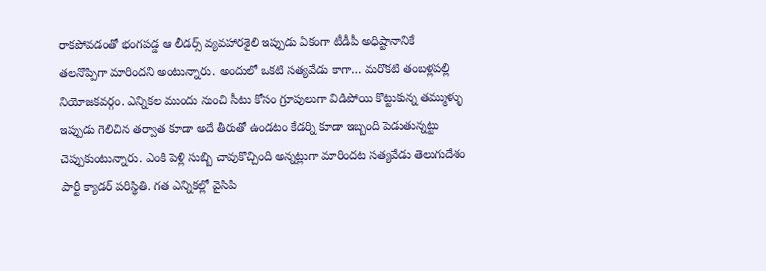రాకపోవడంతో భంగపడ్డ ఆ లీడర్స్ వ్యవహారశైలి ఇప్పుడు ఏకంగా టీడీపీ అధిష్టానానికే తలనొప్పిగా మారిందని అంటున్నారు. అందులో ఒకటి సత్యవేడు కాగా… మరొకటి తంబళ్లపల్లి నియోజకవర్గం. ఎన్నికల ముందు నుంచి సీటు కోసం గ్రూపులుగా విడిపోయి కొట్టుకున్న తమ్ముళ్ళు ఇప్పుడు గెలిచిన తర్వాత కూడా అదే తీరుతో ఉండటం కేడర్ని కూడా ఇబ్బంది పెడుతున్నట్టు చెప్పుకుంటున్నారు. ఎంకి పెళ్లి సుబ్బి చావుకొచ్చింది అన్నట్లుగా మారిందట సత్యవేడు తెలుగుదేశం పార్టీ క్యాడర్ పరిస్థితి. గత ఎన్నికల్లో వైసిపి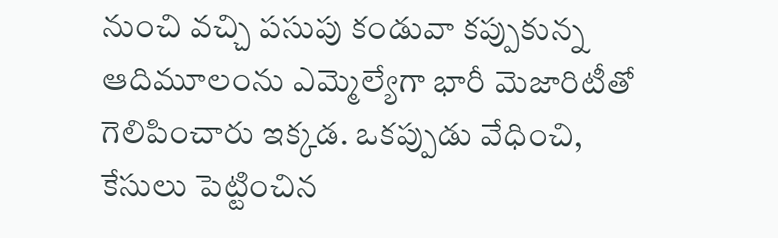నుంచి వచ్చి పసుపు కండువా కప్పుకున్న ఆదిమూలంను ఎమ్మెల్యేగా భారీ మెజారిటీతో గెలిపించారు ఇక్కడ. ఒకప్పుడు వేధించి, కేసులు పెట్టించిన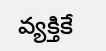వ్యక్తికే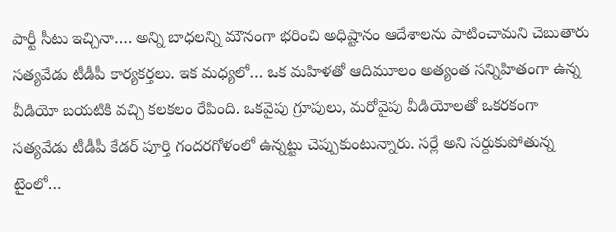పార్టీ సీటు ఇచ్చినా…. అన్ని బాధలన్ని మౌనంగా భరించి అధిష్టానం ఆదేశాలను పాటించామని చెబుతారు సత్యవేడు టీడీపీ కార్యకర్తలు. ఇక మధ్యలో… ఒక మహిళతో ఆదిమూలం అత్యంత సన్నిహితంగా ఉన్న వీడియో బయటికి వచ్చి కలకలం రేపింది. ఒకవైపు గ్రూపులు, మరోవైపు వీడియోలతో ఒకరకంగా సత్యవేడు టీడీపీ కేడర్ పూర్తి గందరగోళంలో ఉన్నట్టు చెప్పుకుంటున్నారు. సర్లే అని సర్దుకుపోతున్న టైంలో…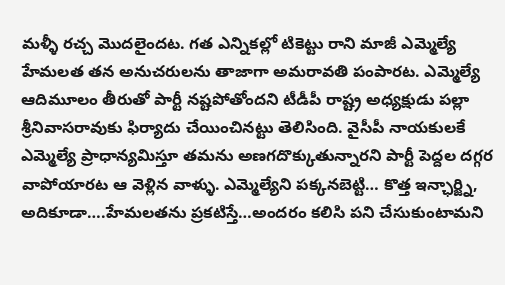మళ్ళీ రచ్చ మొదలైందట. గత ఎన్నికల్లో టికెట్టు రాని మాజీ ఎమ్మెల్యే హేమలత తన అనుచరులను తాజాగా అమరావతి పంపారట. ఎమ్మెల్యే ఆదిమూలం తీరుతో పార్టీ నష్టపోతోందని టీడీపీ రాష్ట్ర అధ్యక్షుడు పల్లా శ్రీనివాసరావుకు ఫిర్యాదు చేయించినట్టు తెలిసింది. వైసీపీ నాయకులకే ఎమ్మెల్యే ప్రాధాన్యమిస్తూ తమను అణగదొక్కుతున్నారని పార్టీ పెద్దల దగ్గర వాపోయారట ఆ వెళ్లిన వాళ్ళు. ఎమ్మెల్యేని పక్కనబెట్టి… కొత్త ఇన్ఛార్జ్ని, అదికూడా….హేమలతను ప్రకటిస్తే…అందరం కలిసి పని చేసుకుంటామని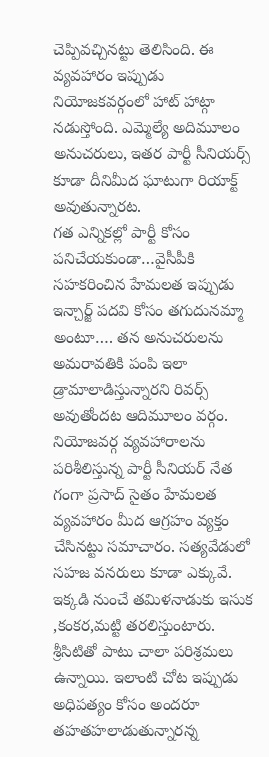చెప్పివచ్చినట్టు తెలిసింది. ఈ వ్యవహారం ఇప్పుడు నియోజకవర్గంలో హాట్ హాట్గా నడుస్తోంది. ఎమ్మెల్యే అదిమూలం అనుచరులు, ఇతర పార్టీ సీనియర్స్ కూడా దీనిమీద ఘాటుగా రియాక్ట్ అవుతున్నారట.
గత ఎన్నికల్లో పార్టీ కోసం పనిచేయకుండా…వైసీపీకి సహకరించిన హేమలత ఇప్పుడు ఇన్చార్జ్ పదవి కోసం తగుదునమ్మా అంటూ…. తన అనుచరులను అమరావతికి పంపి ఇలా డ్రామాలాడిస్తున్నారని రివర్స్ అవుతోందట ఆదిమూలం వర్గం. నియోజవర్గ వ్యవహారాలను పరిశీలిస్తున్న పార్టీ సీనియర్ నేత గంగా ప్రసాద్ సైతం హేమలత వ్యవహారం మీద ఆగ్రహం వ్యక్తం చేసినట్టు సమాచారం. సత్యవేడులో సహజ వనరులు కూడా ఎక్కువే. ఇక్కడి నుంచే తమిళనాడుకు ఇసుక ,కంకర,మట్టి తరలిస్తుంటారు. శ్రీసిటితో పాటు చాలా పరిశ్రమలు ఉన్నాయి. ఇలాంటి చోట ఇప్పుడు అధిపత్యం కోసం అందరూ తహతహలాడుతున్నారన్న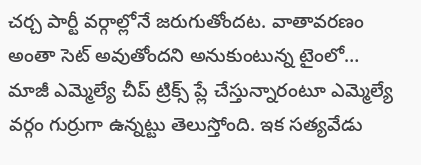చర్చ పార్టీ వర్గాల్లోనే జరుగుతోందట. వాతావరణం అంతా సెట్ అవుతోందని అనుకుంటున్న టైంలో… మాజీ ఎమ్మెల్యే చీప్ ట్రిక్స్ ప్లే చేస్తున్నారంటూ ఎమ్మెల్యే వర్గం గుర్రుగా ఉన్నట్టు తెలుస్తోంది. ఇక సత్యవేడు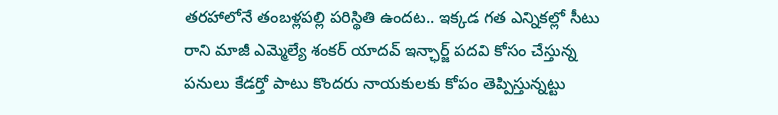తరహాలోనే తంబళ్లపల్లి పరిస్థితి ఉందట.. ఇక్కడ గత ఎన్నికల్లో సీటు రాని మాజీ ఎమ్మెల్యే శంకర్ యాదవ్ ఇన్ఛార్జ్ పదవి కోసం చేస్తున్న పనులు కేడర్తో పాటు కొందరు నాయకులకు కోపం తెప్పిస్తున్నట్టు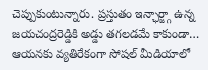చెప్పుకుంటున్నారు. ప్రస్తుతం ఇన్ఛార్జ్గా ఉన్న జయచంద్రరెడ్డికి అడ్డు తగలడమే కాకుండా… ఆయనకు వ్యతిరేకంగా సోషల్ మీడియాలో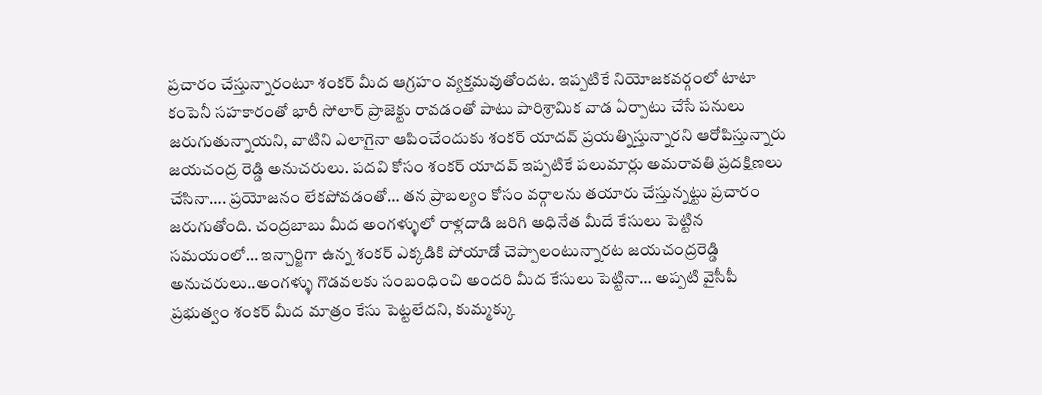ప్రచారం చేస్తున్నారంటూ శంకర్ మీద ఆగ్రహం వ్యక్తమవుతోందట. ఇప్పటికే నియోజకవర్గంలో టాటా కంపెనీ సహకారంతో భారీ సోలార్ ప్రాజెక్టు రావడంతో పాటు పారిశ్రామిక వాడ ఏర్పాటు చేసే పనులు జరుగుతున్నాయని, వాటిని ఎలాగైనా ఆపించేందుకు శంకర్ యాదవ్ ప్రయత్నిస్తున్నారని ఆరోపిస్తున్నారు జయచంద్ర రెడ్డి అనుచరులు. పదవి కోసం శంకర్ యాదవ్ ఇప్పటికే పలుమార్లు అమరావతి ప్రదక్షిణలు చేసినా…. ప్రయోజనం లేకపోవడంతో… తన ప్రాబల్యం కోసం వర్గాలను తయారు చేస్తున్నట్టు ప్రచారం జరుగుతోంది. చంద్రబాబు మీద అంగళ్ళులో రాళ్లదాడి జరిగి అధినేత మీదే కేసులు పెట్టిన సమయంలో… ఇన్చార్జిగా ఉన్న శంకర్ ఎక్కడికి పోయాడో చెప్పాలంటున్నారట జయచంద్రరెడ్డి అనుచరులు..అంగళ్ళు గొడవలకు సంబంధించి అందరి మీద కేసులు పెట్టినా… అప్పటి వైసీపీ ప్రభుత్వం శంకర్ మీద మాత్రం కేసు పెట్టలేదని, కుమ్మక్కు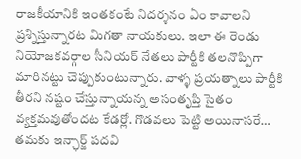రాజకీయానికి ఇంతకంటే నిదర్శనం ఏం కావాలని ప్రశ్నిస్తున్నారట మిగతా నాయకులు. ఇలా ఈ రెండు నియోజకవర్గాల సీనియర్ నేతలు పార్టీకి తలనొప్పిగా మారినట్టు చెప్పుకుంటున్నారు. వాళ్ళ ప్రయత్నాలు పార్టీకి తీరని నష్టం చేస్తున్నాయన్న అసంతృప్తి సైతం వ్యక్తమవుతోందట కేడర్లో. గొడవలు పెట్టి అయినాసరే… తమకు ఇన్ఛార్జ్ పదవి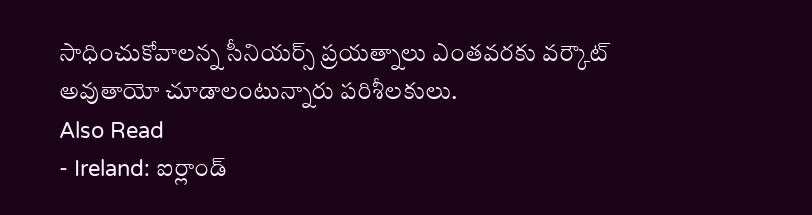సాధించుకోవాలన్న సీనియర్స్ ప్రయత్నాలు ఎంతవరకు వర్కౌట్ అవుతాయో చూడాలంటున్నారు పరిశీలకులు.
Also Read
- Ireland: ఐర్లాండ్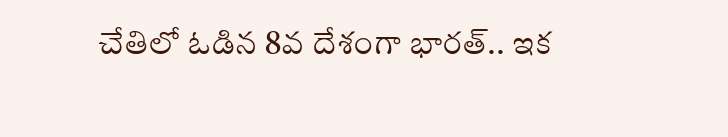చేతిలో ఓడిన 8వ దేశంగా భారత్.. ఇక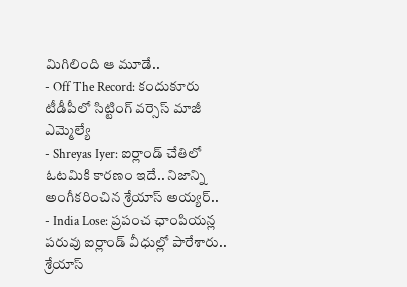మిగిలింది ఆ మూడే..
- Off The Record: కందుకూరు టీడీపీలో సిట్టింగ్ వర్సెస్ మాజీ ఎమ్మెల్యే
- Shreyas Iyer: ఐర్లాండ్ చేతిలో ఓటమికి కారణం ఇదే.. నిజాన్ని అంగీకరించిన శ్రేయాస్ అయ్యర్..
- India Lose: ప్రపంచ ఛాంపియన్ల పరువు ఐర్లాండ్ వీధుల్లో పారేశారు.. శ్రేయాస్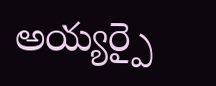అయ్యర్పై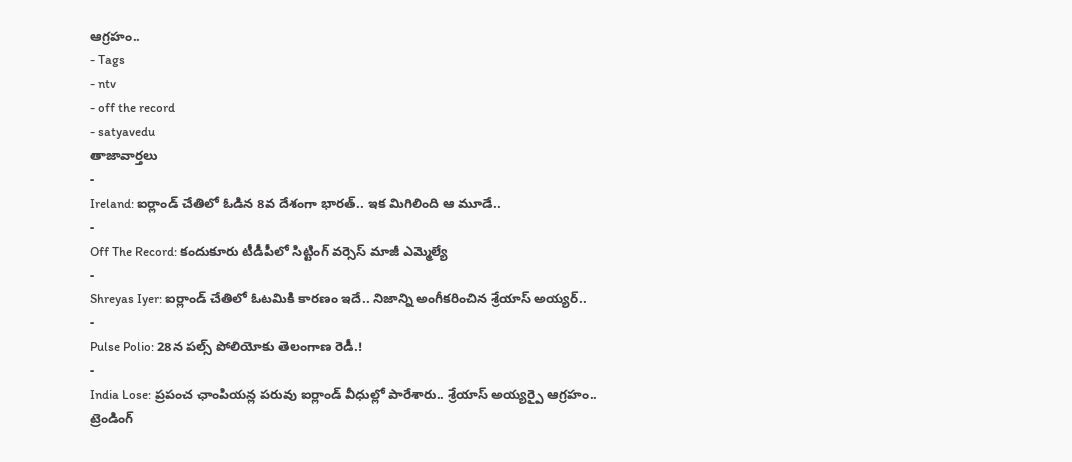ఆగ్రహం..
- Tags
- ntv
- off the record
- satyavedu
తాజావార్తలు
-
Ireland: ఐర్లాండ్ చేతిలో ఓడిన 8వ దేశంగా భారత్.. ఇక మిగిలింది ఆ మూడే..
-
Off The Record: కందుకూరు టీడీపీలో సిట్టింగ్ వర్సెస్ మాజీ ఎమ్మెల్యే
-
Shreyas Iyer: ఐర్లాండ్ చేతిలో ఓటమికి కారణం ఇదే.. నిజాన్ని అంగీకరించిన శ్రేయాస్ అయ్యర్..
-
Pulse Polio: 28న పల్స్ పోలియోకు తెలంగాణ రెడీ.!
-
India Lose: ప్రపంచ ఛాంపియన్ల పరువు ఐర్లాండ్ వీధుల్లో పారేశారు.. శ్రేయాస్ అయ్యర్పై ఆగ్రహం..
ట్రెండింగ్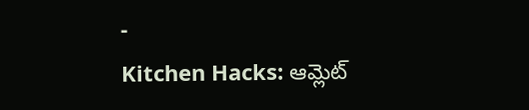-
Kitchen Hacks: ఆమ్లెట్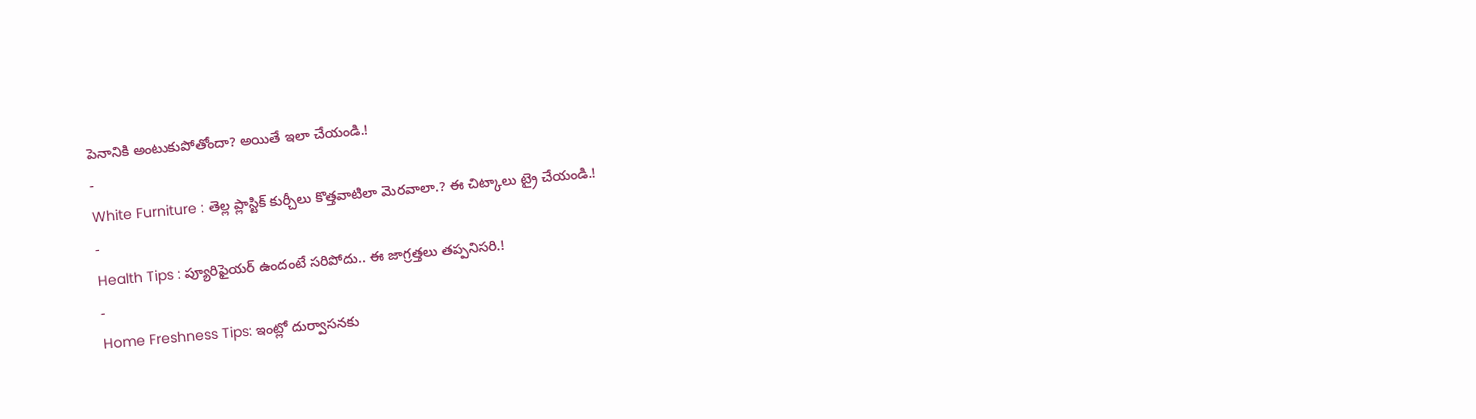పెనానికి అంటుకుపోతోందా? అయితే ఇలా చేయండి.!
-
White Furniture : తెల్ల ప్లాస్టిక్ కుర్చీలు కొత్తవాటిలా మెరవాలా.? ఈ చిట్కాలు ట్రై చేయండి.!
-
Health Tips : ప్యూరిఫైయర్ ఉందంటే సరిపోదు.. ఈ జాగ్రత్తలు తప్పనిసరి.!
-
Home Freshness Tips: ఇంట్లో దుర్వాసనకు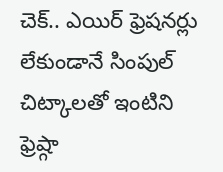చెక్.. ఎయిర్ ఫ్రెషనర్లు లేకుండానే సింపుల్ చిట్కాలతో ఇంటిని ఫ్రెష్గా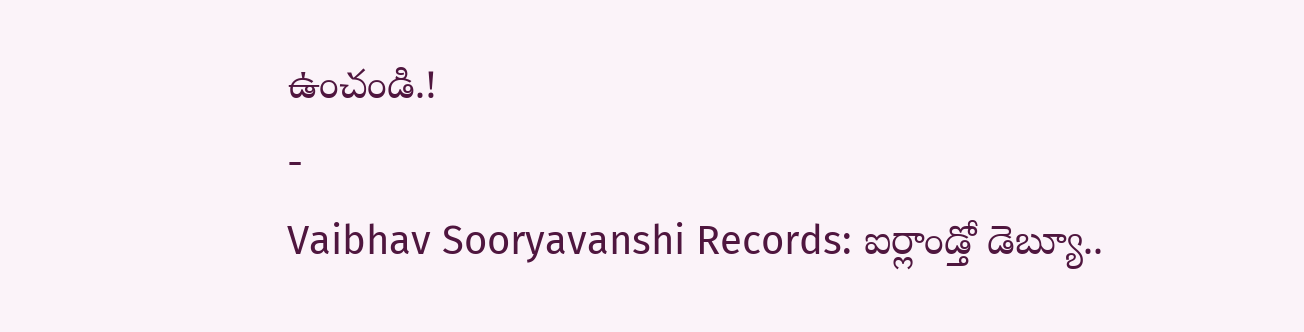ఉంచండి.!
-
Vaibhav Sooryavanshi Records: ఐర్లాండ్తో డెబ్యూ..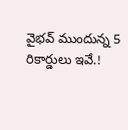వైభవ్ ముందున్న 5 రికార్డులు ఇవే.!